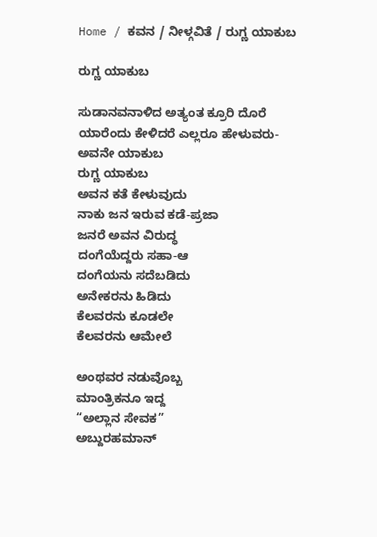Home / ಕವನ / ನೀಳ್ಗವಿತೆ / ರುಗ್ಣ ಯಾಕುಬ

ರುಗ್ಣ ಯಾಕುಬ

ಸುಡಾನವನಾಳಿದ ಅತ್ಯಂತ ಕ್ರೂರಿ ದೊರೆ
ಯಾರೆಂದು ಕೇಳಿದರೆ ಎಲ್ಲರೂ ಹೇಳುವರು-
ಅವನೇ ಯಾಕುಬ
ರುಗ್ಣ ಯಾಕುಬ
ಅವನ ಕತೆ ಕೇಳುವುದು
ನಾಕು ಜನ ಇರುವ ಕಡೆ-ಪ್ರಜಾ
ಜನರೆ ಅವನ ವಿರುದ್ಧ
ದಂಗೆಯೆದ್ದರು ಸಹಾ-ಆ
ದಂಗೆಯನು ಸದೆಬಡಿದು
ಅನೇಕರನು ಹಿಡಿದು
ಕೆಲವರನು ಕೂಡಲೇ
ಕೆಲವರನು ಆಮೇಲೆ

ಅಂಥವರ ನಡುವೊಬ್ಬ
ಮಾಂತ್ರಿಕನೂ ಇದ್ದ
“ಅಲ್ಲಾನ ಸೇವಕ”
ಅಬ್ದುರಹಮಾನ್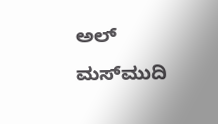ಅಲ್ ಮಸ್‌ಮುದಿ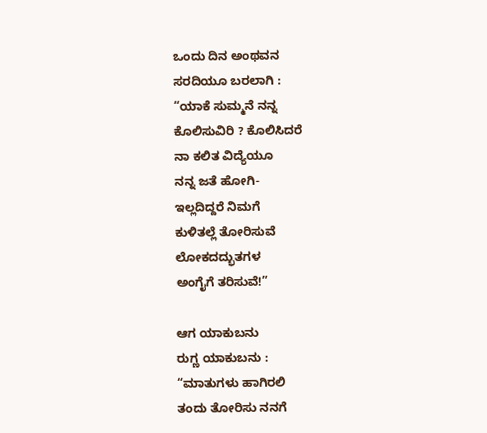ಒಂದು ದಿನ ಅಂಥವನ
ಸರದಿಯೂ ಬರಲಾಗಿ :
“ಯಾಕೆ ಸುಮ್ಮನೆ ನನ್ನ
ಕೊಲಿಸುವಿರಿ ? ಕೊಲಿಸಿದರೆ
ನಾ ಕಲಿತ ವಿದ್ಯೆಯೂ
ನನ್ನ ಜತೆ ಹೋಗಿ-
ಇಲ್ಲದಿದ್ದರೆ ನಿಮಗೆ
ಕುಳಿತಲ್ಲೆ ತೋರಿಸುವೆ
ಲೋಕದದ್ಭುತಗಳ
ಅಂಗೈಗೆ ತರಿಸುವೆ!”

ಆಗ ಯಾಕುಬನು
ರುಗ್ಣ ಯಾಕುಬನು :
“ಮಾತುಗಳು ಹಾಗಿರಲಿ
ತಂದು ತೋರಿಸು ನನಗೆ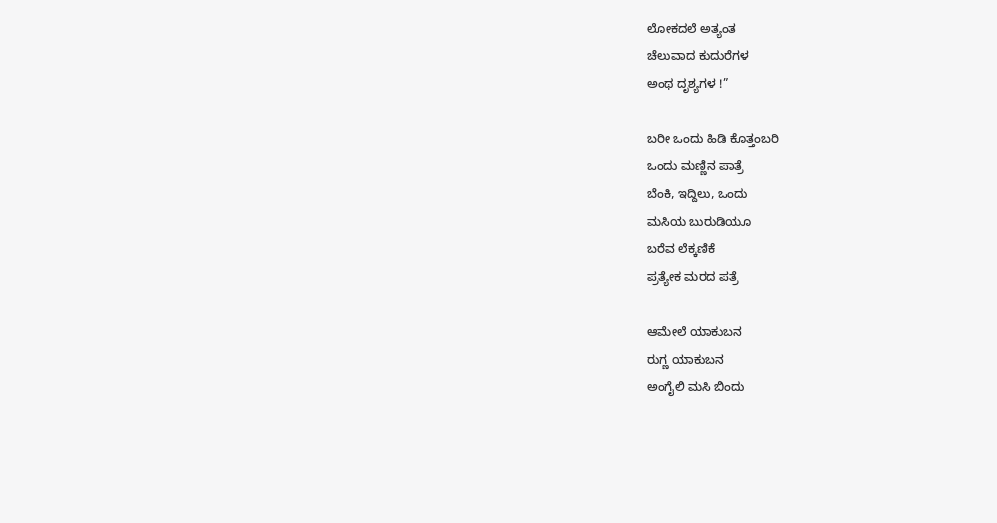ಲೋಕದಲೆ ಅತ್ಯಂತ
ಚೆಲುವಾದ ಕುದುರೆಗಳ
ಅಂಥ ದೃಶ್ಯಗಳ !”

ಬರೀ ಒಂದು ಹಿಡಿ ಕೊತ್ತಂಬರಿ
ಒಂದು ಮಣ್ಣಿನ ಪಾತ್ರೆ
ಬೆಂಕಿ, ಇದ್ದಿಲು, ಒಂದು
ಮಸಿಯ ಬುರುಡಿಯೂ
ಬರೆವ ಲೆಕ್ಕಣಿಕೆ
ಪ್ರತ್ಯೇಕ ಮರದ ಪತ್ರೆ

ಆಮೇಲೆ ಯಾಕುಬನ
ರುಗ್ಣ ಯಾಕುಬನ
ಅಂಗೈಲಿ ಮಸಿ ಬಿಂದು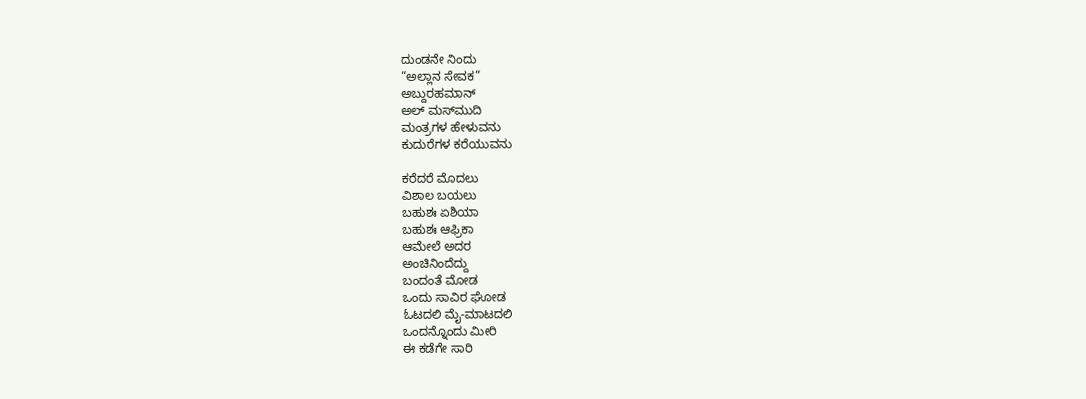ದುಂಡನೇ ನಿಂದು
“ಅಲ್ಲಾನ ಸೇವಕ”
ಅಬ್ದುರಹಮಾನ್
ಅಲ್ ಮಸ್‌ಮುದಿ
ಮಂತ್ರಗಳ ಹೇಳುವನು
ಕುದುರೆಗಳ ಕರೆಯುವನು

ಕರೆದರೆ ಮೊದಲು
ವಿಶಾಲ ಬಯಲು
ಬಹುಶಃ ಏಶಿಯಾ
ಬಹುಶಃ ಆಫ್ರಿಕಾ
ಆಮೇಲೆ ಅದರ
ಅಂಚಿನಿಂದೆದ್ದು
ಬಂದಂತೆ ಮೋಡ
ಒಂದು ಸಾವಿರ ಘೋಡ
ಓಟದಲಿ ಮೈ-ಮಾಟದಲಿ
ಒಂದನ್ನೊಂದು ಮೀರಿ
ಈ ಕಡೆಗೇ ಸಾರಿ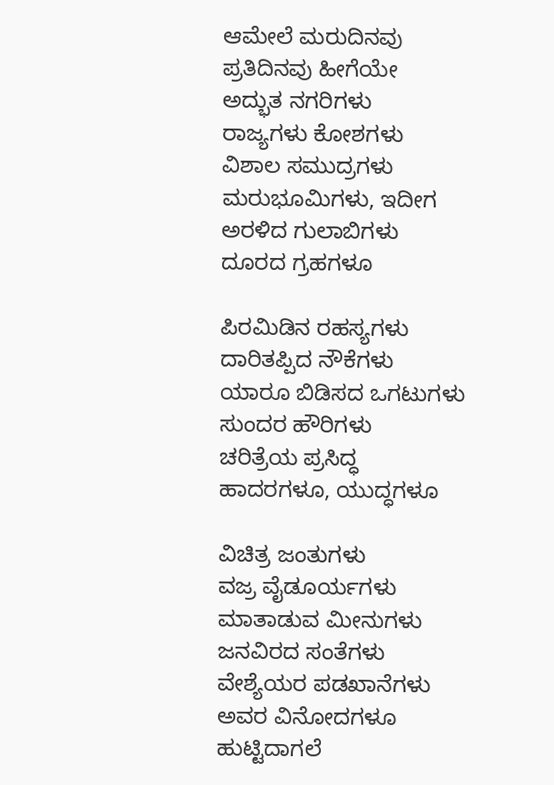ಆಮೇಲೆ ಮರುದಿನವು
ಪ್ರತಿದಿನವು ಹೀಗೆಯೇ
ಅದ್ಭುತ ನಗರಿಗಳು
ರಾಜ್ಯಗಳು ಕೋಶಗಳು
ವಿಶಾಲ ಸಮುದ್ರಗಳು
ಮರುಭೂಮಿಗಳು, ಇದೀಗ
ಅರಳಿದ ಗುಲಾಬಿಗಳು
ದೂರದ ಗ್ರಹಗಳೂ

ಪಿರಮಿಡಿನ ರಹಸ್ಯಗಳು
ದಾರಿತಪ್ಪಿದ ನೌಕೆಗಳು
ಯಾರೂ ಬಿಡಿಸದ ಒಗಟುಗಳು
ಸುಂದರ ಹೌರಿಗಳು
ಚರಿತ್ರೆಯ ಪ್ರಸಿದ್ಧ
ಹಾದರಗಳೂ, ಯುದ್ಧಗಳೂ

ವಿಚಿತ್ರ ಜಂತುಗಳು
ವಜ್ರ ವೈಡೂರ್ಯಗಳು
ಮಾತಾಡುವ ಮೀನುಗಳು
ಜನವಿರದ ಸಂತೆಗಳು
ವೇಶ್ಯೆಯರ ಪಡಖಾನೆಗಳು
ಅವರ ವಿನೋದಗಳೂ
ಹುಟ್ಟಿದಾಗಲೆ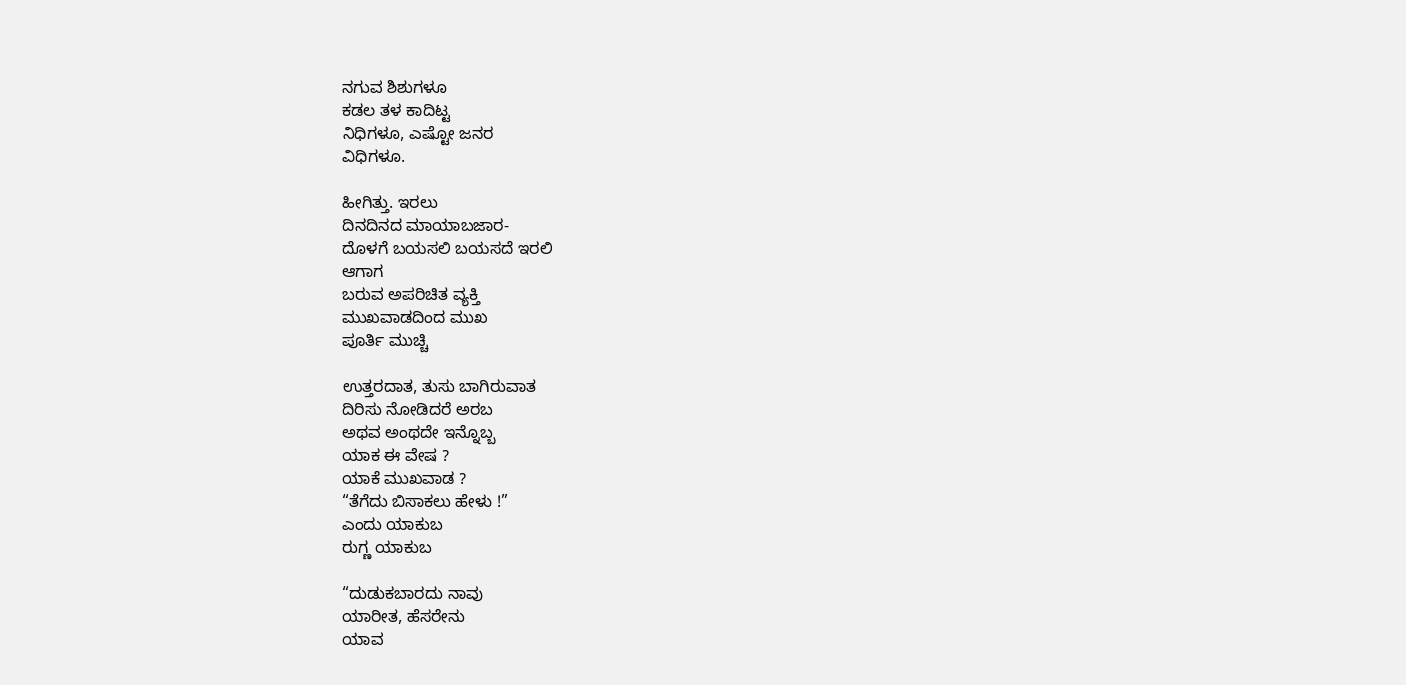ನಗುವ ಶಿಶುಗಳೂ
ಕಡಲ ತಳ ಕಾದಿಟ್ಟ
ನಿಧಿಗಳೂ, ಎಷ್ಟೋ ಜನರ
ವಿಧಿಗಳೂ.

ಹೀಗಿತ್ತು. ಇರಲು
ದಿನದಿನದ ಮಾಯಾಬಜಾರ-
ದೊಳಗೆ ಬಯಸಲಿ ಬಯಸದೆ ಇರಲಿ
ಆಗಾಗ
ಬರುವ ಅಪರಿಚಿತ ವ್ಯಕ್ತಿ
ಮುಖವಾಡದಿಂದ ಮುಖ
ಪೂರ್ತಿ ಮುಚ್ಚಿ

ಉತ್ತರದಾತ, ತುಸು ಬಾಗಿರುವಾತ
ದಿರಿಸು ನೋಡಿದರೆ ಅರಬ
ಅಥವ ಅಂಥದೇ ಇನ್ನೊಬ್ಬ
ಯಾಕ ಈ ವೇಷ ?
ಯಾಕೆ ಮುಖವಾಡ ?
“ತೆಗೆದು ಬಿಸಾಕಲು ಹೇಳು !”
ಎಂದು ಯಾಕುಬ
ರುಗ್ಣ ಯಾಕುಬ

“ದುಡುಕಬಾರದು ನಾವು
ಯಾರೀತ, ಹೆಸರೇನು
ಯಾವ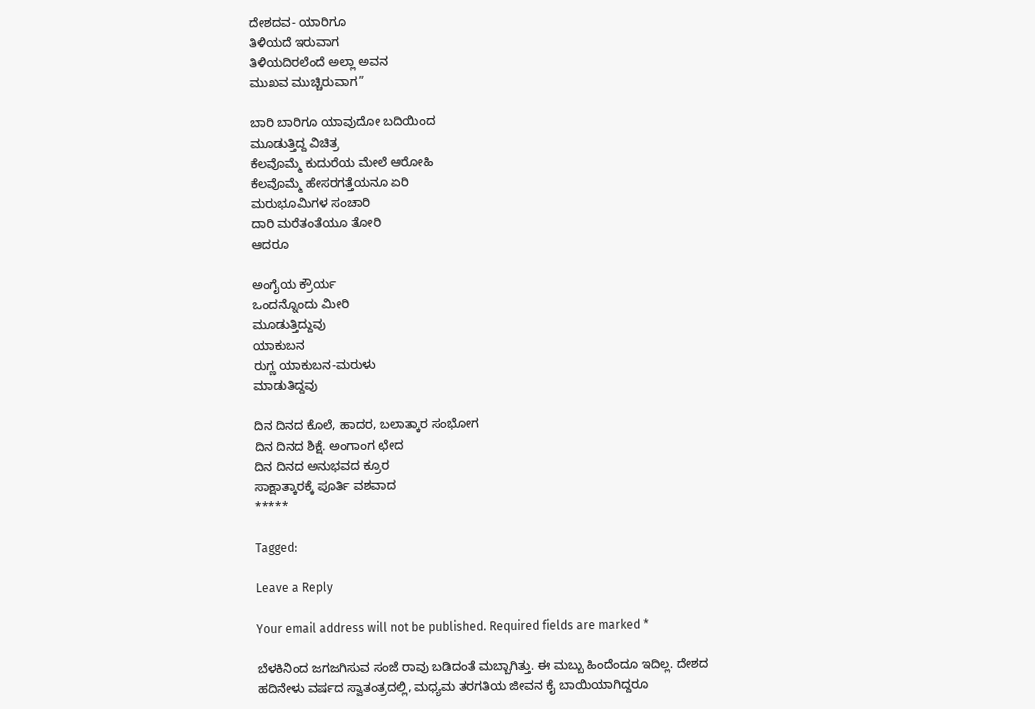ದೇಶದವ- ಯಾರಿಗೂ
ತಿಳಿಯದೆ ಇರುವಾಗ
ತಿಳಿಯದಿರಲೆಂದೆ ಅಲ್ಲಾ ಅವನ
ಮುಖವ ಮುಚ್ಚಿರುವಾಗ”

ಬಾರಿ ಬಾರಿಗೂ ಯಾವುದೋ ಬದಿಯಿಂದ
ಮೂಡುತ್ತಿದ್ದ ವಿಚಿತ್ರ
ಕೆಲವೊಮ್ಮೆ ಕುದುರೆಯ ಮೇಲೆ ಆರೋಹಿ
ಕೆಲವೊಮ್ಮೆ ಹೇಸರಗತ್ತೆಯನೂ ಏರಿ
ಮರುಭೂಮಿಗಳ ಸಂಚಾರಿ
ದಾರಿ ಮರೆತಂತೆಯೂ ತೋರಿ
ಆದರೂ

ಅಂಗೈಯ ಕ್ರೌರ್ಯ
ಒಂದನ್ನೊಂದು ಮೀರಿ
ಮೂಡುತ್ತಿದ್ದುವು
ಯಾಕುಬನ
ರುಗ್ಣ ಯಾಕುಬನ-ಮರುಳು
ಮಾಡುತಿದ್ದವು

ದಿನ ದಿನದ ಕೊಲೆ, ಹಾದರ, ಬಲಾತ್ಕಾರ ಸಂಭೋಗ
ದಿನ ದಿನದ ಶಿಕ್ಷೆ. ಅಂಗಾಂಗ ಛೇದ
ದಿನ ದಿನದ ಅನುಭವದ ಕ್ರೂರ
ಸಾಕ್ಷಾತ್ಕಾರಕ್ಕೆ ಪೂರ್ತಿ ವಶವಾದ
*****

Tagged:

Leave a Reply

Your email address will not be published. Required fields are marked *

ಬೆಳಕಿನಿಂದ ಜಗಜಗಿಸುವ ಸಂಜೆ ರಾವು ಬಡಿದಂತೆ ಮಬ್ಬಾಗಿತ್ತು. ಈ ಮಬ್ಬು ಹಿಂದೆಂದೂ ಇದಿಲ್ಲ. ದೇಶದ ಹದಿನೇಳು ವರ್ಷದ ಸ್ವಾತಂತ್ರದಲ್ಲಿ, ಮಧ್ಯಮ ತರಗತಿಯ ಜೀವನ ಕೈ ಬಾಯಿಯಾಗಿದ್ದರೂ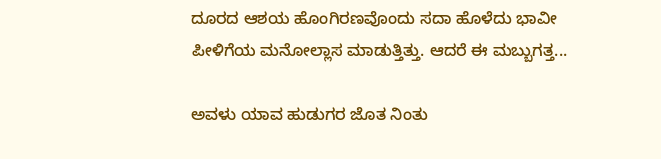ದೂರದ ಆಶಯ ಹೊಂಗಿರಣವೊಂದು ಸದಾ ಹೊಳೆದು ಭಾವೀ ಪೀಳಿಗೆಯ ಮನೋಲ್ಲಾಸ ಮಾಡುತ್ತಿತ್ತು. ಆದರೆ ಈ ಮಬ್ಬುಗತ್ತ...

ಅವಳು ಯಾವ ಹುಡುಗರ ಜೊತ ನಿಂತು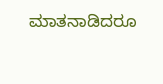ಮಾತನಾಡಿದರೂ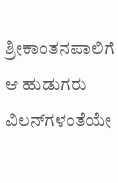ಶ್ರೀಕಾಂತನಪಾಲಿಗೆ ಆ ಹುಡುಗರು ವಿಲನ್‌ಗಳಂತೆಯೇ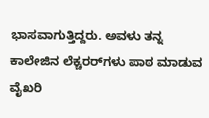ಭಾಸವಾಗುತ್ತಿದ್ದರು. ಅವಳು ತನ್ನ ಕಾಲೇಜಿನ ಲೆಕ್ಚರರ್‌ಗಳು ಪಾಠ ಮಾಡುವ ವೈಖರಿ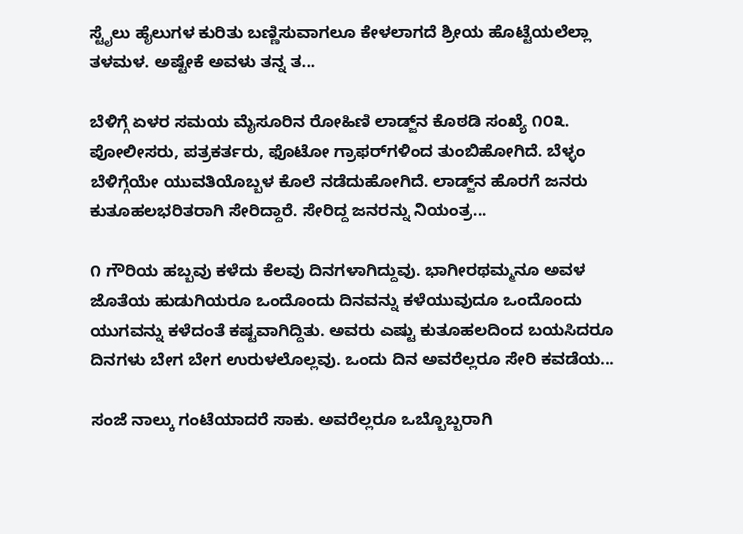ಸ್ಟೈಲು ಹೈಲುಗಳ ಕುರಿತು ಬಣ್ಣಿಸುವಾಗಲೂ ಕೇಳಲಾಗದೆ ಶ್ರೀಯ ಹೊಟ್ಟೆಯಲೆಲ್ಲಾ ತಳಮಳ. ಅಷ್ಟೇಕೆ ಅವಳು ತನ್ನ ತ...

ಬೆಳಿಗ್ಗೆ ಏಳರ ಸಮಯ ಮೈಸೂರಿನ ರೋಹಿಣಿ ಲಾಡ್ಜ್‌ನ ಕೊಠಡಿ ಸಂಖ್ಯೆ ೧೦೩. ಪೋಲೀಸರು, ಪತ್ರಕರ್ತರು, ಫೊಟೋ ಗ್ರಾಫರ್‌ಗಳಿಂದ ತುಂಬಿಹೋಗಿದೆ. ಬೆಳ್ಳಂ ಬೆಳಿಗ್ಗೆಯೇ ಯುವತಿಯೊಬ್ಬಳ ಕೊಲೆ ನಡೆದುಹೋಗಿದೆ. ಲಾಡ್ಜ್‌ನ ಹೊರಗೆ ಜನರು ಕುತೂಹಲಭರಿತರಾಗಿ ಸೇರಿದ್ದಾರೆ. ಸೇರಿದ್ದ ಜನರನ್ನು ನಿಯಂತ್ರ...

೧ ಗೌರಿಯ ಹಬ್ಬವು ಕಳೆದು ಕೆಲವು ದಿನಗಳಾಗಿದ್ದುವು. ಭಾಗೀರಥಮ್ಮನೂ ಅವಳ ಜೊತೆಯ ಹುಡುಗಿಯರೂ ಒಂದೊಂದು ದಿನವನ್ನು ಕಳೆಯುವುದೂ ಒಂದೊಂದು ಯುಗವನ್ನು ಕಳೆದಂತೆ ಕಷ್ಟವಾಗಿದ್ದಿತು. ಅವರು ಎಷ್ಟು ಕುತೂಹಲದಿಂದ ಬಯಸಿದರೂ ದಿನಗಳು ಬೇಗ ಬೇಗ ಉರುಳಲೊಲ್ಲವು. ಒಂದು ದಿನ ಅವರೆಲ್ಲರೂ ಸೇರಿ ಕವಡೆಯ...

ಸಂಜೆ ನಾಲ್ಕು ಗಂಟೆಯಾದರೆ ಸಾಕು. ಅವರೆಲ್ಲರೂ ಒಬ್ಬೊಬ್ಬರಾಗಿ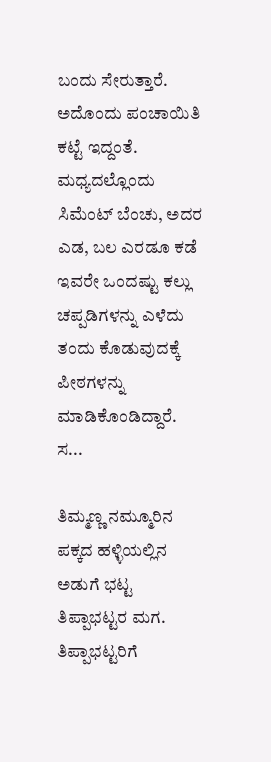ಬಂದು ಸೇರುತ್ತಾರೆ. ಅದೊಂದು ಪಂಚಾಯಿತಿ ಕಟ್ಟೆ ಇದ್ದಂತೆ. ಮಧ್ಯದಲ್ಲೊಂದು ಸಿಮೆಂಟ್ ಬೆಂಚು, ಅದರ ಎಡ, ಬಲ ಎರಡೂ ಕಡೆ ಇವರೇ ಒಂದಷ್ಟು ಕಲ್ಲು ಚಪ್ಪಡಿಗಳನ್ನು ಎಳೆದು ತಂದು ಕೊಡುವುದಕ್ಕೆ ಪೀಠಗಳನ್ನು ಮಾಡಿಕೊಂಡಿದ್ದಾರೆ. ಸ...

ತಿಮ್ಮಣ್ಣ ನಮ್ಮೂರಿನ ಪಕ್ಕದ ಹಳ್ಳಿಯಲ್ಲಿನ ಅಡುಗೆ ಭಟ್ಟ ತಿಪ್ಪಾಭಟ್ಟರ ಮಗ. ತಿಪ್ಪಾಭಟ್ಟರಿಗೆ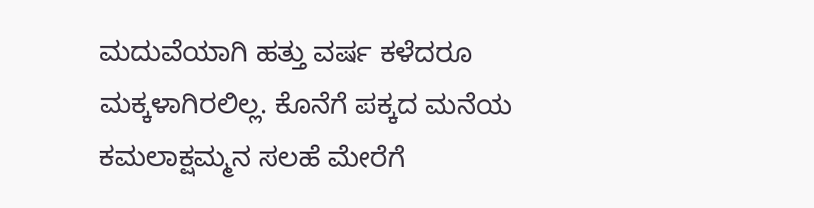ಮದುವೆಯಾಗಿ ಹತ್ತು ವರ್ಷ ಕಳೆದರೂ ಮಕ್ಕಳಾಗಿರಲಿಲ್ಲ. ಕೊನೆಗೆ ಪಕ್ಕದ ಮನೆಯ ಕಮಲಾಕ್ಷಮ್ಮನ ಸಲಹೆ ಮೇರೆಗೆ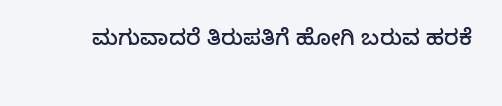ಮಗುವಾದರೆ ತಿರುಪತಿಗೆ ಹೋಗಿ ಬರುವ ಹರಕೆ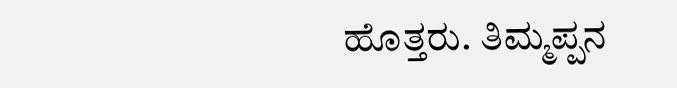ಹೊತ್ತರು. ತಿಮ್ಮಪ್ಪನ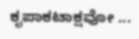ಕೃಪಾಕಟಾಕ್ಷವೋ ...